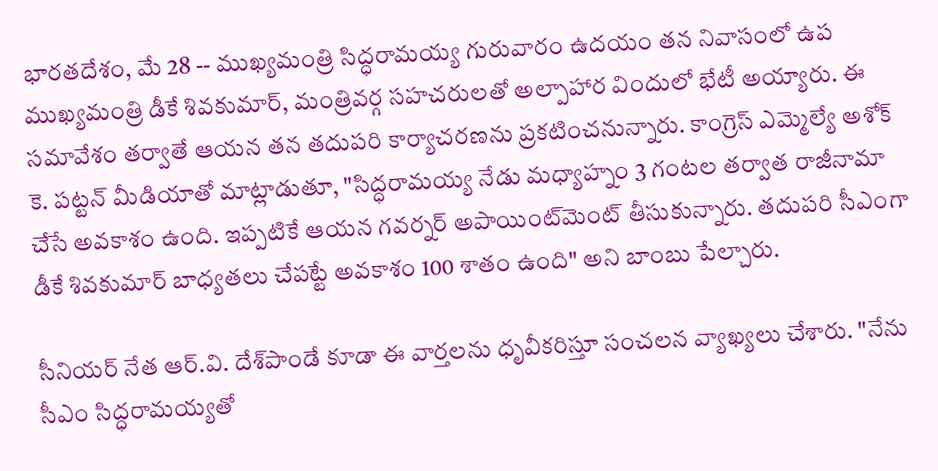భారతదేశం, మే 28 -- ముఖ్యమంత్రి సిద్ధరామయ్య గురువారం ఉదయం తన నివాసంలో ఉప ముఖ్యమంత్రి డీకే శివకుమార్, మంత్రివర్గ సహచరులతో అల్పాహార విందులో భేటీ అయ్యారు. ఈ సమావేశం తర్వాతే ఆయన తన తదుపరి కార్యాచరణను ప్రకటించనున్నారు. కాంగ్రెస్ ఎమ్మెల్యే అశోక్ కె. పట్టన్ మీడియాతో మాట్లాడుతూ, "సిద్ధరామయ్య నేడు మధ్యాహ్నం 3 గంటల తర్వాత రాజీనామా చేసే అవకాశం ఉంది. ఇప్పటికే ఆయన గవర్నర్ అపాయింట్‌మెంట్ తీసుకున్నారు. తదుపరి సీఎంగా డీకే శివకుమార్ బాధ్యతలు చేపట్టే అవకాశం 100 శాతం ఉంది" అని బాంబు పేల్చారు.

సీనియర్ నేత ఆర్.వి. దేశ్‌పాండే కూడా ఈ వార్తలను ధృవీకరిస్తూ సంచలన వ్యాఖ్యలు చేశారు. "నేను సీఎం సిద్ధరామయ్యతో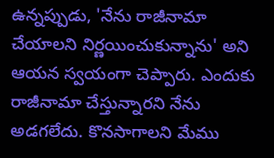ఉన్నప్పుడు, 'నేను రాజీనామా చేయాలని నిర్ణయించుకున్నాను' అని ఆయన స్వయంగా చెప్పారు. ఎందుకు రాజీనామా చేస్తున్నారని నేను అడగలేదు. కొనసాగాలని మేము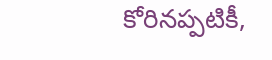కోరినప్పటికీ,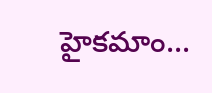హైకమాం...